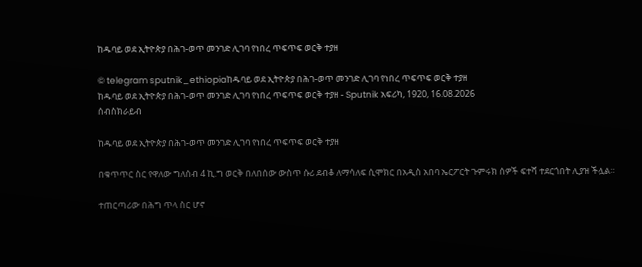ከዱባይ ወደ ኢትዮጵያ በሕገ-ወጥ መንገድ ሊገባ የነበረ ጥፍጥፍ ወርቅ ተያዘ

© telegram sputnik_ethiopiaከዱባይ ወደ ኢትዮጵያ በሕገ-ወጥ መንገድ ሊገባ የነበረ ጥፍጥፍ ወርቅ ተያዘ
ከዱባይ ወደ ኢትዮጵያ በሕገ-ወጥ መንገድ ሊገባ የነበረ ጥፍጥፍ ወርቅ ተያዘ - Sputnik አፍሪካ, 1920, 16.08.2026
ሰብስክራይብ

ከዱባይ ወደ ኢትዮጵያ በሕገ-ወጥ መንገድ ሊገባ የነበረ ጥፍጥፍ ወርቅ ተያዘ

በቁጥጥር ስር የዋለው ግለሰብ 4 ኪ.ግ ወርቅ በለበሰው ውስጥ ሱሪ ደብቆ ለማሳለፍ ሲሞክር በአዲስ አበባ ኤርፖርት ጉምሩክ ሰዎች ፍተሻ ተደርጎበት ሊያዝ ችሏል።

ተጠርጣሪው በሕግ ጥላ ስር ሆኖ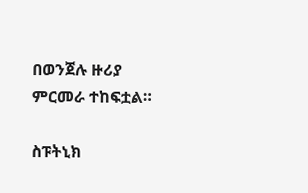በወንጀሉ ዙሪያ ምርመራ ተከፍቷል።

ስፑትኒክ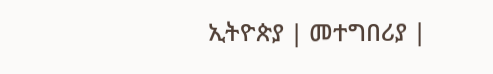ኢትዮጵያ | መተግበሪያ |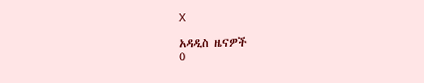X

አዳዲስ ዜናዎች
0